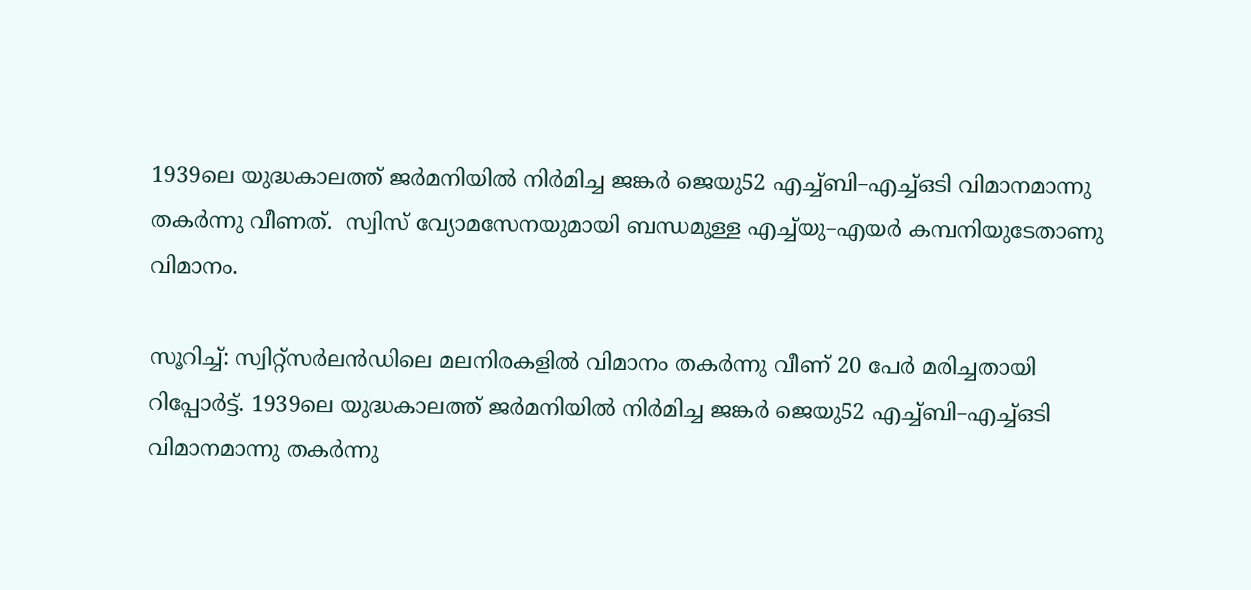1939ലെ യുദ്ധകാലത്ത് ജർമനിയിൽ നിർമിച്ച ജങ്കർ ജെയു52 എച്ച്ബി–എച്ച്ഒടി വിമാനമാന്നു തകർന്നു വീണത്.  സ്വിസ് വ്യോമസേനയുമായി ബന്ധമുള്ള എച്ച്‌യു–എയര്‍ കമ്പനിയുടേതാണു വിമാനം.

സൂറിച്ച്: സ്വിറ്റ്സർലൻഡിലെ മലനിരകളിൽ വിമാനം തകർന്നു വീണ് 20 പേർ മരിച്ചതായി റിപ്പോർട്ട്. 1939ലെ യുദ്ധകാലത്ത് ജർമനിയിൽ നിർമിച്ച ജങ്കർ ജെയു52 എച്ച്ബി–എച്ച്ഒടി വിമാനമാന്നു തകർന്നു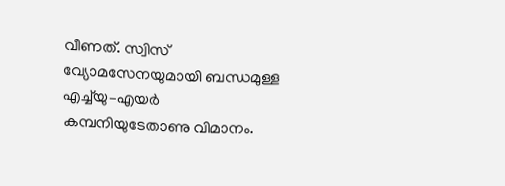വീണത്. സ്വിസ് വ്യോമസേനയുമായി ബന്ധമുള്ള എച്ച്‌യു–എയര്‍ കമ്പനിയുടേതാണു വിമാനം.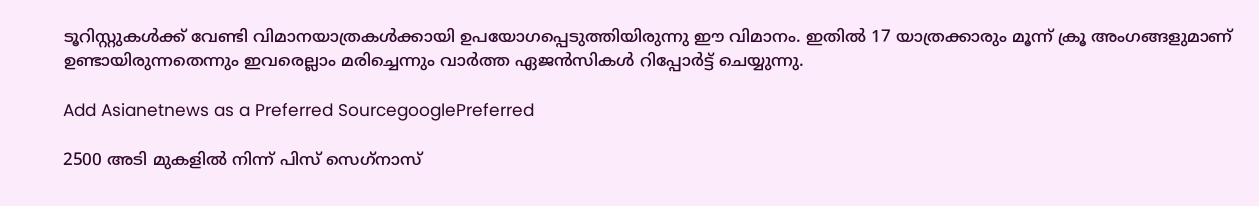ടൂറിസ്റ്റുകള്‍ക്ക് വേണ്ടി വിമാനയാത്രകൾക്കായി ഉപയോഗപ്പെടുത്തിയിരുന്നു ഈ വിമാനം. ഇതിൽ 17 യാത്രക്കാരും മൂന്ന് ക്രൂ അംഗങ്ങളുമാണ് ഉണ്ടായിരുന്നതെന്നും ഇവരെല്ലാം മരിച്ചെന്നും വാര്‍ത്ത ഏജന്‍സികള്‍ റിപ്പോര്‍ട്ട് ചെയ്യുന്നു.

Add Asianetnews as a Preferred SourcegooglePreferred

2500 അടി മുകളിൽ നിന്ന് പിസ് സെഗ്‌നാസ്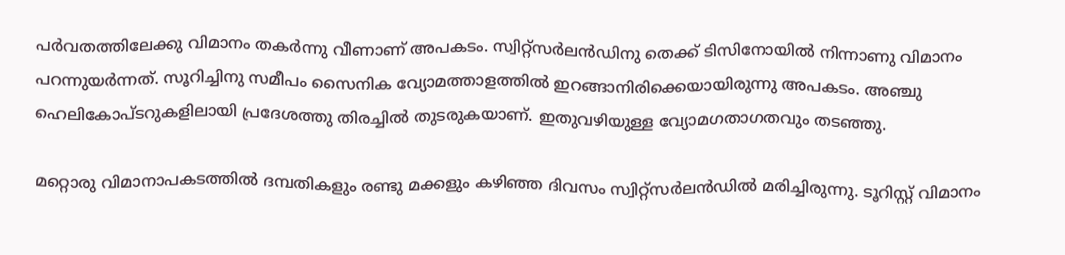പർവതത്തിലേക്കു വിമാനം തകർന്നു വീണാണ് അപകടം. സ്വിറ്റ്സർലൻഡിനു തെക്ക് ടിസിനോയിൽ നിന്നാണു വിമാനം പറന്നുയർന്നത്. സൂറിച്ചിനു സമീപം സൈനിക വ്യോമത്താളത്തിൽ ഇറങ്ങാനിരിക്കെയായിരുന്നു അപകടം. അഞ്ചു ഹെലികോപ്ടറുകളിലായി പ്രദേശത്തു തിരച്ചിൽ തുടരുകയാണ്. ഇതുവഴിയുള്ള വ്യോമഗതാഗതവും തടഞ്ഞു.

മറ്റൊരു വിമാനാപകടത്തിൽ ദമ്പതികളും രണ്ടു മക്കളും കഴിഞ്ഞ ദിവസം സ്വിറ്റ്സർലൻഡിൽ മരിച്ചിരുന്നു. ടൂറിസ്റ്റ് വിമാനം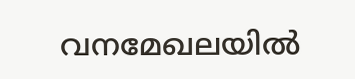വനമേഖലയിൽ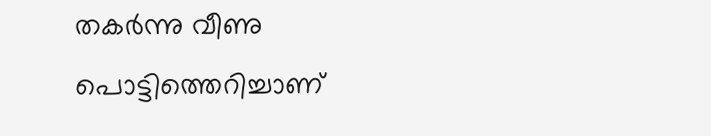തകർന്നു വീണു പൊട്ടിത്തെറിച്ചാണ്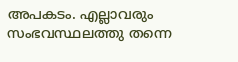അപകടം. എല്ലാവരും സംഭവസ്ഥലത്തു തന്നെ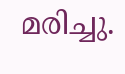മരിച്ചു.